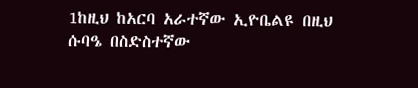1ከዚህ ከአርባ አራተኛው ኢዮቤልዩ በዚህ ሱባዔ በስድስተኛው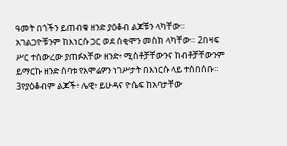ዓመት በጎችን ይጠብቁ ዘንድ ያዕቆብ ልጆቹን ላካቸው። አገልጋዮቹንም ከእነርሱ ጋር ወደ ሰቂሞን መስክ ላካቸው። 2በዛፍ ሥር ተሰውረው ያጠፉአቸው ዘንድ፥ ሚስቶቻቸውንና ከብቶቻቸውንም ይማርኩ ዘንድ ሰባቱ የአሞሬዎን ነገሥታት በእነርሱ ላይ ተሰበሰቡ። 3የያዕቆብም ልጆች፥ ሌዊ፥ ይሁዳና ዮሴፍ ከአባታቸው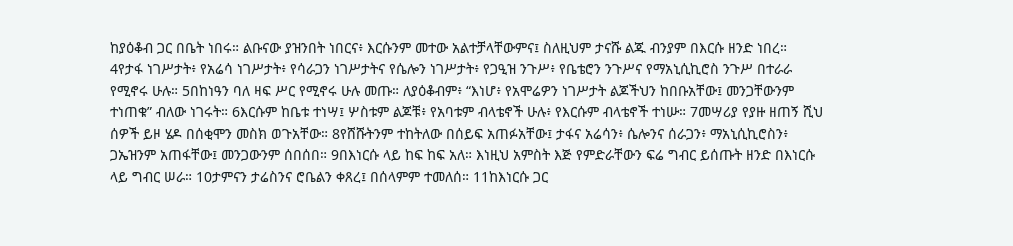ከያዕቆብ ጋር በቤት ነበሩ። ልቡናው ያዝንበት ነበርና፥ እርሱንም መተው አልተቻላቸውምና፤ ስለዚህም ታናሹ ልጁ ብንያም በእርሱ ዘንድ ነበረ። 4የታፋ ነገሥታት፥ የአሬሳ ነገሥታት፥ የሳራጋን ነገሥታትና የሴሎን ነገሥታት፥ የጋዒዝ ንጉሥ፥ የቤቴሮን ንጉሥና የማአኒሲኪሮስ ንጉሥ በተራራ የሚኖሩ ሁሉ። 5በከነዓን ባለ ዛፍ ሥር የሚኖሩ ሁሉ መጡ። ለያዕቆብም፥ “እነሆ፥ የአሞሬዎን ነገሥታት ልጆችህን ከበቡአቸው፤ መንጋቸውንም ተነጠቁ” ብለው ነገሩት። 6እርሱም ከቤቱ ተነሣ፤ ሦስቱም ልጆቹ፥ የአባቱም ብላቴኖች ሁሉ፥ የእርሱም ብላቴኖች ተነሡ። 7መሣሪያ የያዙ ዘጠኝ ሺህ ሰዎች ይዞ ሄዶ በሰቂሞን መስክ ወጉአቸው። 8የሸሹትንም ተከትለው በሰይፍ አጠፉአቸው፤ ታፋና አሬሳን፥ ሴሎንና ሰራጋን፥ ማአኒሲኪሮስን፥ ጋኤዝንም አጠፋቸው፤ መንጋውንም ሰበሰበ። 9በእነርሱ ላይ ከፍ ከፍ አለ። እነዚህ አምስት እጅ የምድራቸውን ፍሬ ግብር ይሰጡት ዘንድ በእነርሱ ላይ ግብር ሠራ። 10ታምናን ታሬስንና ሮቤልን ቀጸረ፤ በሰላምም ተመለሰ። 11ከእነርሱ ጋር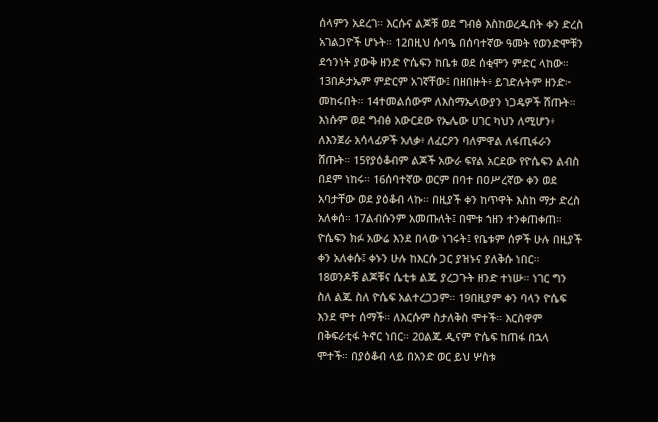ሰላምን አደረገ። እርሱና ልጆቹ ወደ ግብፅ እስከወረዱበት ቀን ድረስ አገልጋዮች ሆኑት። 12በዚህ ሱባዔ በሰባተኛው ዓመት የወንድሞቹን ደኅንነት ያውቅ ዘንድ ዮሴፍን ከቤቱ ወደ ሰቂሞን ምድር ላከው። 13በዶታኤም ምድርም አገኛቸው፤ በዘበዙት፥ ይገድሉትም ዘንድ፦ መከሩበት። 14ተመልሰውም ለእስማኤላውያን ነጋዴዎች ሸጡት። እነሱም ወደ ግብፅ አውርደው የኤሌው ሀገር ካህን ለሚሆን፥ ለእንጀራ አሳላፊዎች አለቃ፥ ለፈርዖን ባለምዋል ለፋጢፋራን ሸጡት። 15የያዕቆብም ልጆች አውራ ፍየል አርደው የዮሴፍን ልብስ በደም ነከሩ። 16ሰባተኛው ወርም በባተ በዐሥረኛው ቀን ወደ አባታቸው ወደ ያዕቆብ ላኩ። በዚያች ቀን ከጥዋት እስከ ማታ ድረስ አለቀሰ። 17ልብሱንም አመጡለት፤ በሞቱ ኀዘን ተንቀጠቀጠ። ዮሴፍን ክፉ አውሬ እንደ በላው ነገሩት፤ የቤቱም ሰዎች ሁሉ በዚያች ቀን አለቀሱ፤ ቀኑን ሁሉ ከእርሱ ጋር ያዝኑና ያለቅሱ ነበር። 18ወንዶቹ ልጆቹና ሴቲቱ ልጁ ያረጋጉት ዘንድ ተነሡ። ነገር ግን ስለ ልጁ ስለ ዮሴፍ አልተረጋጋም። 19በዚያም ቀን ባላን ዮሴፍ እንደ ሞተ ሰማች። ለእርሱም ስታለቅስ ሞተች። እርስዋም በቅፍራቲፋ ትኖር ነበር። 20ልጁ ዲናም ዮሴፍ ከጠፋ በኋላ ሞተች። በያዕቆብ ላይ በአንድ ወር ይህ ሦስቱ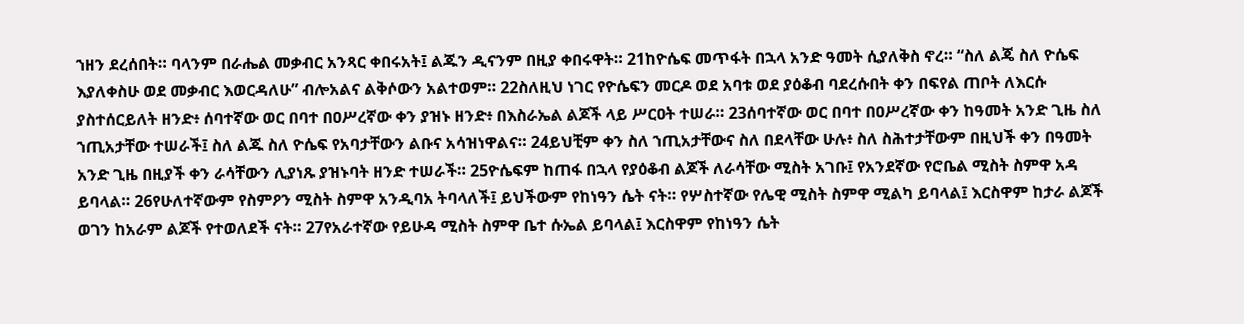ኀዘን ደረሰበት። ባላንም በራሔል መቃብር አንጻር ቀበሩአት፤ ልጁን ዲናንም በዚያ ቀበሩዋት። 21ከዮሴፍ መጥፋት በኋላ አንድ ዓመት ሲያለቅስ ኖረ። “ስለ ልጄ ስለ ዮሴፍ እያለቀስሁ ወደ መቃብር እወርዳለሁ” ብሎአልና ልቅሶውን አልተወም። 22ስለዚህ ነገር የዮሴፍን መርዶ ወደ አባቱ ወደ ያዕቆብ ባደረሱበት ቀን በፍየል ጠቦት ለእርሱ ያስተሰርይለት ዘንድ፥ ሰባተኛው ወር በባተ በዐሥረኛው ቀን ያዝኑ ዘንድ፥ በእስራኤል ልጆች ላይ ሥርዐት ተሠራ። 23ሰባተኛው ወር በባተ በዐሥረኛው ቀን ከዓመት አንድ ጊዜ ስለ ኀጢአታቸው ተሠራች፤ ስለ ልጁ ስለ ዮሴፍ የአባታቸውን ልቡና አሳዝነዋልና። 24ይህቺም ቀን ስለ ኀጢአታቸውና ስለ በደላቸው ሁሉ፥ ስለ ስሕተታቸውም በዚህች ቀን በዓመት አንድ ጊዜ በዚያች ቀን ራሳቸውን ሊያነጹ ያዝኑባት ዘንድ ተሠራች። 25ዮሴፍም ከጠፋ በኋላ የያዕቆብ ልጆች ለራሳቸው ሚስት አገቡ፤ የአንደኛው የሮቤል ሚስት ስምዋ አዳ ይባላል። 26የሁለተኛውም የስምዖን ሚስት ስምዋ አንዲባአ ትባላለች፤ ይህችውም የከነዓን ሴት ናት። የሦስተኛው የሌዊ ሚስት ስምዋ ሚልካ ይባላል፤ እርስዋም ከታራ ልጆች ወገን ከአራም ልጆች የተወለደች ናት። 27የአራተኛው የይሁዳ ሚስት ስምዋ ቤተ ሱኤል ይባላል፤ እርስዋም የከነዓን ሴት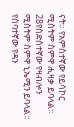ናት። የአምስተኛው የይሳኮር ሚስትም ስምዋ ሒዛቃ ይባላል። 28የስድስተኛው የዛብሎን ሚስትም ስምዋ ኒኤሚን ይባላል። የሰባተኛው የዳን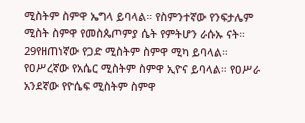ሚስትም ስምዋ ኤግላ ይባላል። የስምንተኛው የንፍታሌም ሚስት ስምዋ የመስጴጦምያ ሴት የምትሆን ራሱኡ ናት። 29የዘጠነኛው የጋድ ሚስትም ስምዋ ሚካ ይባላል። የዐሥረኛው የአሴር ሚስትም ስምዋ ኢዮና ይባላል። የዐሥራ አንደኛው የዮሴፍ ሚስትም ስምዋ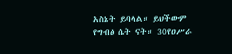አስኔት ይባላል። ይህችውም የግብፅ ሴት ናት። 30የዐሥራ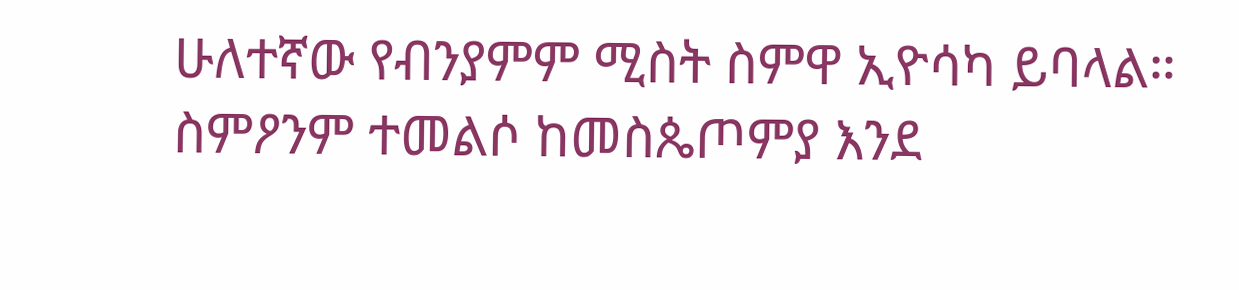ሁለተኛው የብንያምም ሚስት ስምዋ ኢዮሳካ ይባላል። ስምዖንም ተመልሶ ከመስጴጦምያ እንደ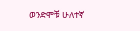ወንድሞቹ ሁለተኛ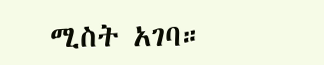ሚስት አገባ።